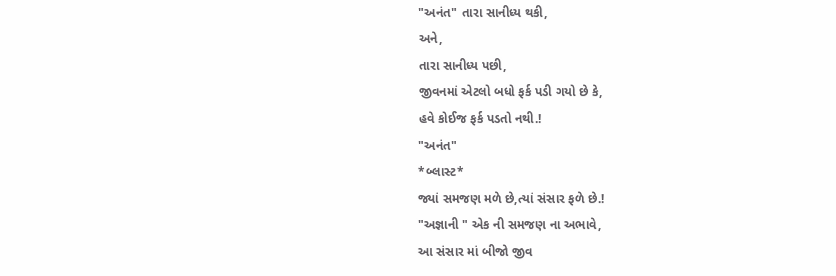"અનંત" તારા સાનીધ્ય થકી,
અને,
તારા સાનીધ્ય પછી,
જીવનમાં એટલો બધો ફર્ક પડી ગયો છે કે,
હવે કોઈજ ફર્ક પડતો નથી.!
"અનંત"
*બ્લાસ્ટ*
જ્યાં સમજણ મળે છે,ત્યાં સંસાર ફળે છે.!
"અજ્ઞાની " એક ની સમજણ ના અભાવે,
આ સંસાર માં બીજો જીવ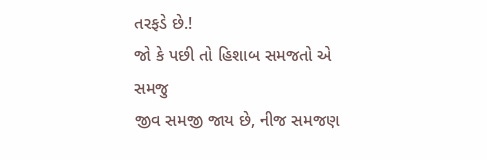તરફડે છે.!
જો કે પછી તો હિશાબ સમજતો એ સમજુ
જીવ સમજી જાય છે, નીજ સમજણ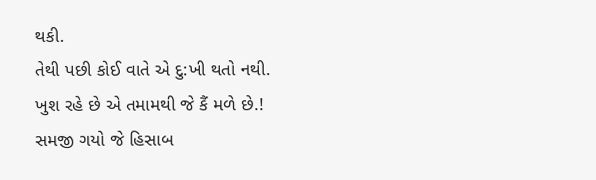થકી.
તેથી પછી કોઈ વાતે એ દુ:ખી થતો નથી.
ખુશ રહે છે એ તમામથી જે કૈં મળે છે.!
સમજી ગયો જે હિસાબ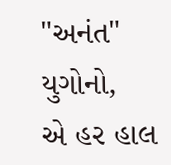"અનંત" યુગોનો,
એ હર હાલ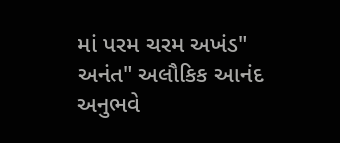માં પરમ ચરમ અખંડ" અનંત" અલૌકિક આનંદ અનુભવે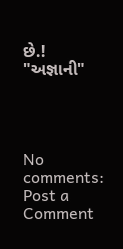છે.!
"અજ્ઞાની"




No comments:
Post a Comment